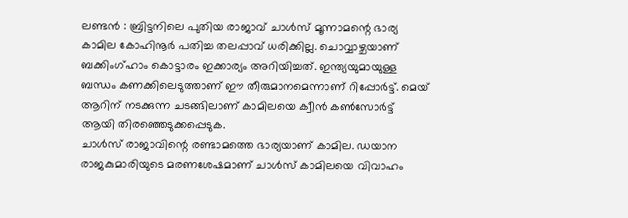ലണ്ടൻ : ബ്രിട്ടനിലെ പുതിയ രാജാവ് ചാൾസ് മൂന്നാമന്റെ ഭാര്യ കാമില കോഹിനൂർ പതിച്ച തലപ്പാവ് ധരിക്കില്ല. ചൊവ്വാഴ്ചയാണ് ബക്കിംഗ്ഹാം കൊട്ടാരം ഇക്കാര്യം അറിയിച്ചത്. ഇന്ത്യയുമായുള്ള ബന്ധം കണക്കിലെടുത്താണ് ഈ തീരുമാനമെന്നാണ് റിപ്പോർട്ട്. മെയ് ആറിന് നടക്കുന്ന ചടങ്ങിലാണ് കാമിലയെ ക്വീൻ കൺസോർട്ട് ആയി തിരഞ്ഞെടുക്കപ്പെടുക.
ചാൾസ് രാജാവിന്റെ രണ്ടാമത്തെ ഭാര്യയാണ് കാമില. ഡയാന രാജകുമാരിയുടെ മരണശേഷമാണ് ചാൾസ് കാമിലയെ വിവാഹം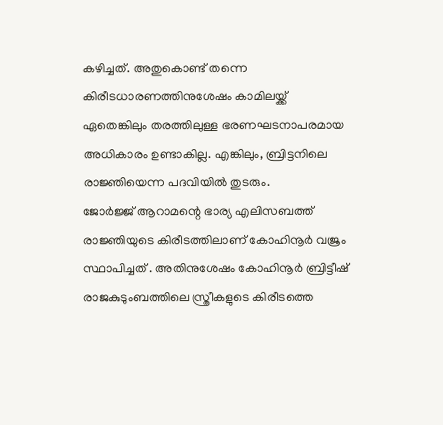കഴിച്ചത്. അതുകൊണ്ട് തന്നെ കിരീടധാരണത്തിനുശേഷം കാമിലയ്ക്ക് ഏതെങ്കിലും തരത്തിലുള്ള ഭരണഘടനാപരമായ അധികാരം ഉണ്ടാകില്ല. എങ്കിലും, ബ്രിട്ടനിലെ രാജ്ഞിയെന്ന പദവിയിൽ തുടരും.
ജോർജ്ജ് ആറാമന്റെ ഭാര്യ എലിസബത്ത് രാജ്ഞിയുടെ കിരീടത്തിലാണ് കോഹിനൂർ വജ്രം സ്ഥാപിച്ചത് . അതിനുശേഷം കോഹിനൂർ ബ്രിട്ടീഷ് രാജകുടുംബത്തിലെ സ്ത്രീകളുടെ കിരീടത്തെ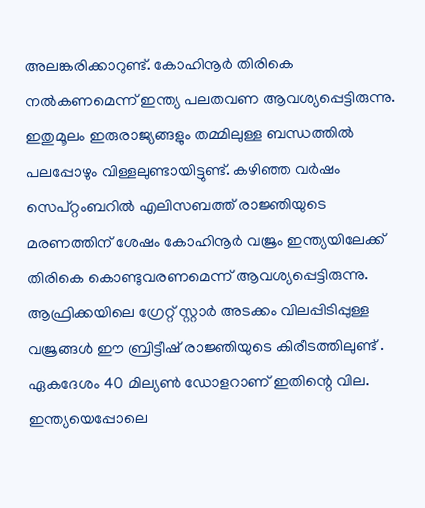അലങ്കരിക്കാറുണ്ട്. കോഹിനൂർ തിരികെ നൽകണമെന്ന് ഇന്ത്യ പലതവണ ആവശ്യപ്പെട്ടിരുന്നു. ഇതുമൂലം ഇരുരാജ്യങ്ങളും തമ്മിലുള്ള ബന്ധത്തിൽ പലപ്പോഴും വിള്ളലുണ്ടായിട്ടുണ്ട്. കഴിഞ്ഞ വർഷം സെപ്റ്റംബറിൽ എലിസബത്ത് രാജ്ഞിയുടെ മരണത്തിന് ശേഷം കോഹിനൂർ വജ്രം ഇന്ത്യയിലേക്ക് തിരികെ കൊണ്ടുവരണമെന്ന് ആവശ്യപ്പെട്ടിരുന്നു.
ആഫ്രിക്കയിലെ ഗ്രേറ്റ് സ്റ്റാർ അടക്കം വിലപ്പിടിപ്പുള്ള വജ്രങ്ങൾ ഈ ബ്രിട്ടീഷ് രാജ്ഞിയുടെ കിരീടത്തിലുണ്ട് . ഏകദേശം 40 മില്യൺ ഡോളറാണ് ഇതിന്റെ വില. ഇന്ത്യയെപ്പോലെ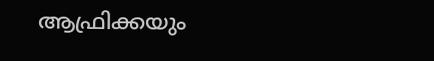ആഫ്രിക്കയും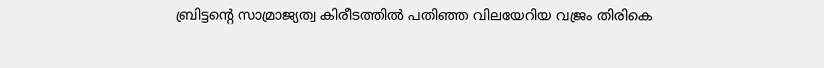ബ്രിട്ടന്റെ സാമ്രാജ്യത്വ കിരീടത്തിൽ പതിഞ്ഞ വിലയേറിയ വജ്രം തിരികെ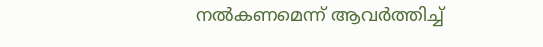നൽകണമെന്ന് ആവർത്തിച്ച്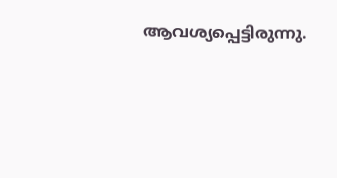ആവശ്യപ്പെട്ടിരുന്നു.